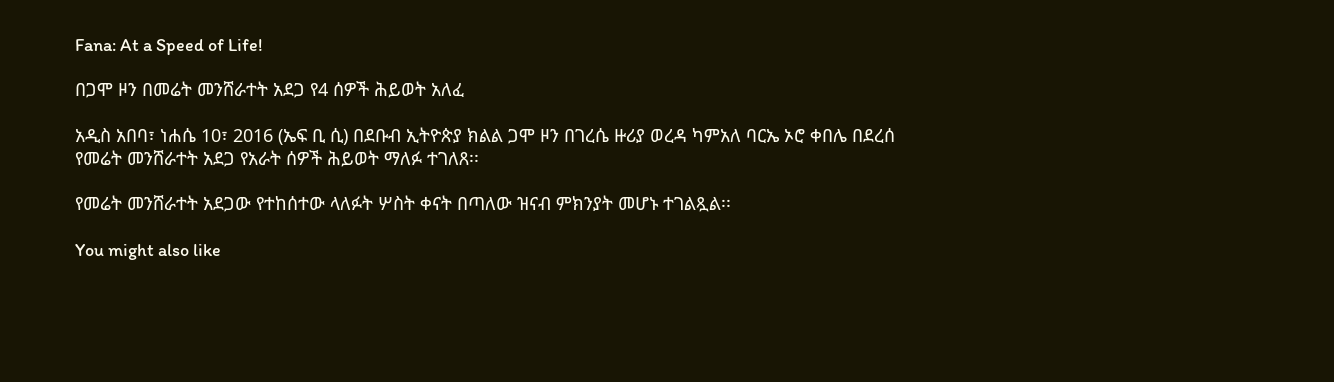Fana: At a Speed of Life!

በጋሞ ዞን በመሬት መንሸራተት አደጋ የ4 ሰዎች ሕይወት አለፈ

አዲስ አበባ፣ ነሐሴ 10፣ 2016 (ኤፍ ቢ ሲ) በደቡብ ኢትዮጵያ ክልል ጋሞ ዞን በገረሴ ዙሪያ ወረዳ ካምአለ ባርኤ ኦሮ ቀበሌ በደረሰ የመሬት መንሸራተት አደጋ የአራት ሰዎች ሕይወት ማለፉ ተገለጸ፡፡

የመሬት መንሸራተት አደጋው የተከሰተው ላለፉት ሦስት ቀናት በጣለው ዝናብ ምክንያት መሆኑ ተገልጿል፡፡

You might also like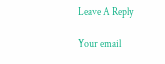Leave A Reply

Your email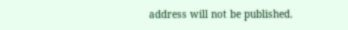address will not be published.